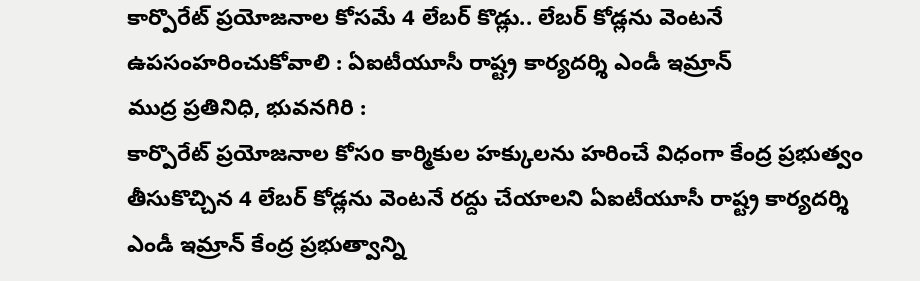కార్పొరేట్ ప్రయోజనాల కోసమే 4 లేబర్ కొడ్లు.. లేబర్ కోడ్లను వెంటనే ఉపసంహరించుకోవాలి : ఏఐటీయూసీ రాష్ట్ర కార్యదర్శి ఎండీ ఇమ్రాన్
ముద్ర ప్రతినిధి, భువనగిరి :
కార్పొరేట్ ప్రయోజనాల కోసo కార్మికుల హక్కులను హరించే విధంగా కేంద్ర ప్రభుత్వం తీసుకొచ్చిన 4 లేబర్ కోడ్లను వెంటనే రద్దు చేయాలని ఏఐటీయూసీ రాష్ట్ర కార్యదర్శి ఎండీ ఇమ్రాన్ కేంద్ర ప్రభుత్వాన్ని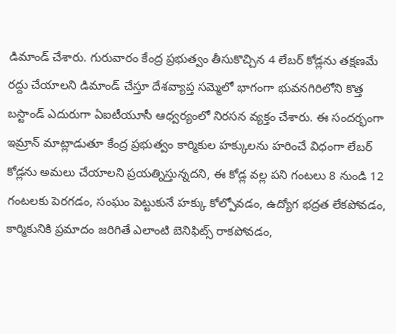డిమాండ్ చేశారు. గురువారం కేంద్ర ప్రభుత్వం తీసుకొచ్చిన 4 లేబర్ కోడ్లను తక్షణమే రద్దు చేయాలని డిమాండ్ చేస్తూ దేశవ్యాప్త సమ్మెలో భాగంగా భువనగిరిలోని కొత్త బస్టాండ్ ఎదురుగా ఏఐటీయూసీ ఆధ్వర్యంలో నిరసన వ్యక్తం చేశారు. ఈ సందర్భంగా ఇమ్రాన్ మాట్లాడుతూ కేంద్ర ప్రభుత్వం కార్మికుల హక్కులను హరించే విధంగా లేబర్ కోడ్లను అమలు చేయాలని ప్రయత్నిస్తున్నదని, ఈ కోడ్ల వల్ల పని గంటలు 8 నుండి 12 గంటలకు పెరగడం, సంఘం పెట్టుకునే హక్కు కోల్పోవడం, ఉద్యోగ భద్రత లేకపోవడం, కార్మికునికి ప్రమాదం జరిగితే ఎలాంటి బెనిఫిట్స్ రాకపోవడం,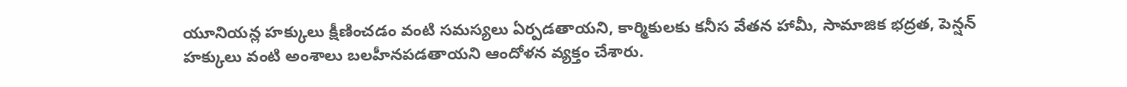యూనియన్ల హక్కులు క్షీణించడం వంటి సమస్యలు ఏర్పడతాయని, కార్మికులకు కనీస వేతన హామీ, సామాజిక భద్రత, పెన్షన్ హక్కులు వంటి అంశాలు బలహీనపడతాయని ఆందోళన వ్యక్తం చేశారు.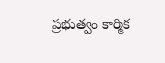ప్రభుత్వం కార్మిక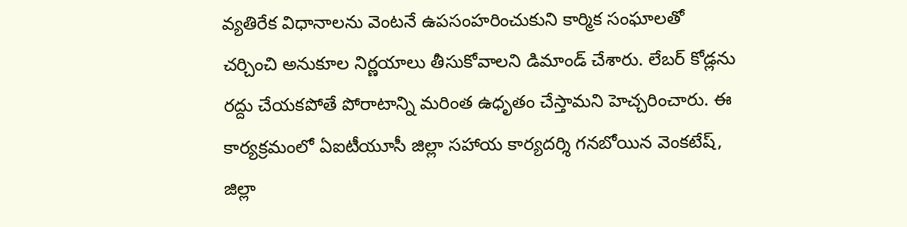వ్యతిరేక విధానాలను వెంటనే ఉపసంహరించుకుని కార్మిక సంఘాలతో చర్చించి అనుకూల నిర్ణయాలు తీసుకోవాలని డిమాండ్ చేశారు. లేబర్ కోడ్లను రద్దు చేయకపోతే పోరాటాన్ని మరింత ఉధృతం చేస్తామని హెచ్చరించారు. ఈ కార్యక్రమంలో ఏఐటీయూసీ జిల్లా సహాయ కార్యదర్శి గనబోయిన వెంకటేష్, జిల్లా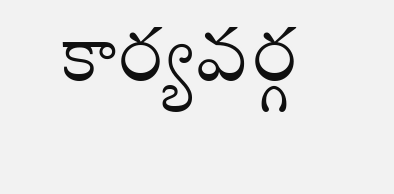కార్యవర్గ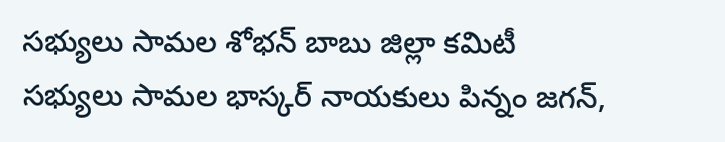సభ్యులు సామల శోభన్ బాబు జిల్లా కమిటీ సభ్యులు సామల భాస్కర్ నాయకులు పిన్నం జగన్,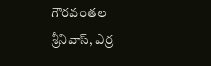గౌరవంతల శ్రీనివాస్, ఎర్ర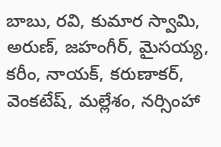బాబు, రవి, కుమార స్వామి, అరుణ్, జహంగీర్, మైసయ్య, కరీం, నాయక్, కరుణాకర్, వెంకటేష్, మల్లేశం, నర్సింహా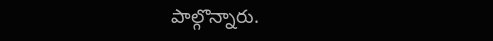పాల్గొన్నారు.